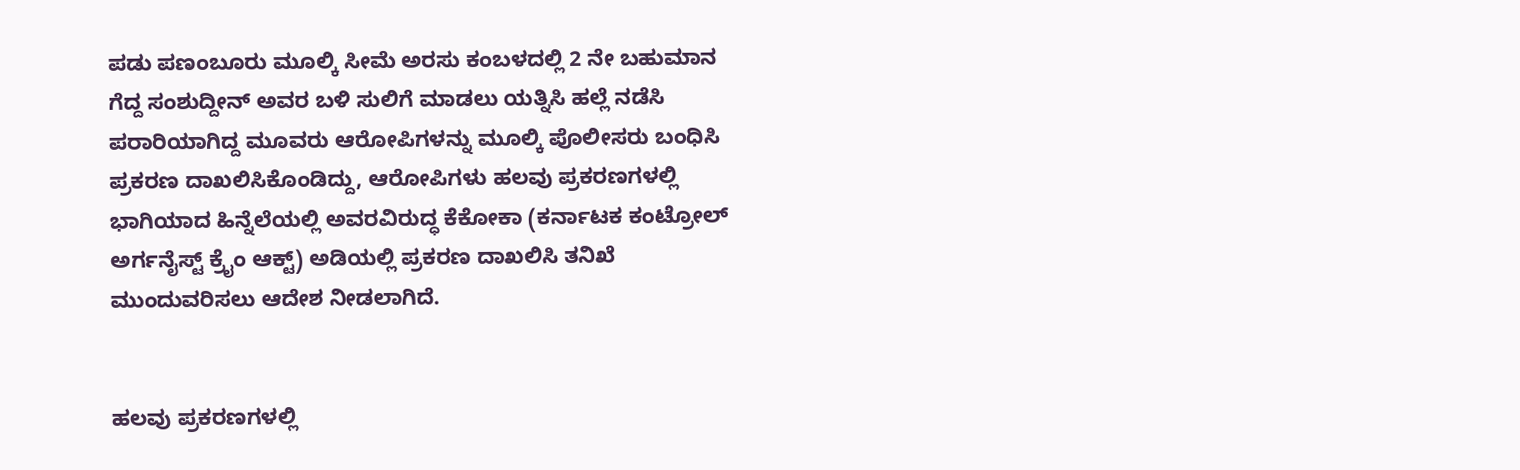ಪಡು ಪಣಂಬೂರು ಮೂಲ್ಕಿ ಸೀಮೆ ಅರಸು ಕಂಬಳದಲ್ಲಿ 2 ನೇ ಬಹುಮಾನ ಗೆದ್ದ ಸಂಶುದ್ದೀನ್ ಅವರ ಬಳಿ ಸುಲಿಗೆ ಮಾಡಲು ಯತ್ನಿಸಿ ಹಲ್ಲೆ ನಡೆಸಿ ಪರಾರಿಯಾಗಿದ್ದ ಮೂವರು ಆರೋಪಿಗಳನ್ನು ಮೂಲ್ಕಿ ಪೊಲೀಸರು ಬಂಧಿಸಿ ಪ್ರಕರಣ ದಾಖಲಿಸಿಕೊಂಡಿದ್ದು, ಆರೋಪಿಗಳು ಹಲವು ಪ್ರಕರಣಗಳಲ್ಲಿ ಭಾಗಿಯಾದ ಹಿನ್ನೆಲೆಯಲ್ಲಿ ಅವರವಿರುದ್ಧ ಕೆಕೋಕಾ (ಕರ್ನಾಟಕ ಕಂಟ್ರೋಲ್ ಅರ್ಗನೈಸ್ಟ್ ಕ್ರೈಂ ಆಕ್ಟ್) ಅಡಿಯಲ್ಲಿ ಪ್ರಕರಣ ದಾಖಲಿಸಿ ತನಿಖೆ ಮುಂದುವರಿಸಲು ಆದೇಶ ನೀಡಲಾಗಿದೆ.


ಹಲವು ಪ್ರಕರಣಗಳಲ್ಲಿ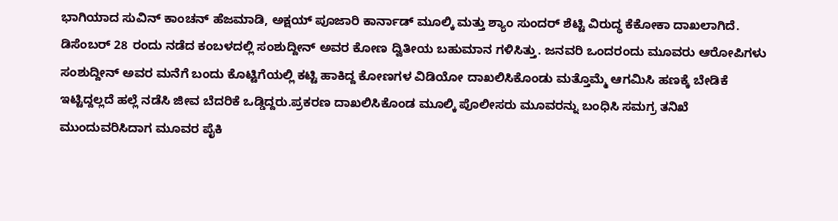ಭಾಗಿಯಾದ ಸುವಿನ್ ಕಾಂಚನ್ ಹೆಜಮಾಡಿ, ಅಕ್ಷಯ್ ಪೂಜಾರಿ ಕಾರ್ನಾಡ್ ಮೂಲ್ಕಿ ಮತ್ತು ಶ್ಯಾಂ ಸುಂದರ್ ಶೆಟ್ಟಿ ವಿರುದ್ಧ ಕೆಕೋಕಾ ದಾಖಲಾಗಿದೆ.
ಡಿಸೆಂಬರ್ 28 ರಂದು ನಡೆದ ಕಂಬಳದಲ್ಲಿ ಸಂಶುದ್ದೀನ್ ಅವರ ಕೋಣ ದ್ವಿತೀಯ ಬಹುಮಾನ ಗಳಿಸಿತ್ತು. ಜನವರಿ ಒಂದರಂದು ಮೂವರು ಆರೋಪಿಗಳು ಸಂಶುದ್ದೀನ್ ಅವರ ಮನೆಗೆ ಬಂದು ಕೊಟ್ಟಿಗೆಯಲ್ಲಿ ಕಟ್ಟಿ ಹಾಕಿದ್ದ ಕೋಣಗಳ ವಿಡಿಯೋ ದಾಖಲಿಸಿಕೊಂಡು ಮತ್ತೊಮ್ಮೆ ಆಗಮಿಸಿ ಹಣಕ್ಕೆ ಬೇಡಿಕೆ ಇಟ್ಟಿದ್ದಲ್ಲದೆ ಹಲ್ಲೆ ನಡೆಸಿ ಜೀವ ಬೆದರಿಕೆ ಒಡ್ಡಿದ್ದರು.ಪ್ರಕರಣ ದಾಖಲಿಸಿಕೊಂಡ ಮೂಲ್ಕಿ ಪೊಲೀಸರು ಮೂವರನ್ನು ಬಂಧಿಸಿ ಸಮಗ್ರ ತನಿಖೆ ಮುಂದುವರಿಸಿದಾಗ ಮೂವರ ಪೈಕಿ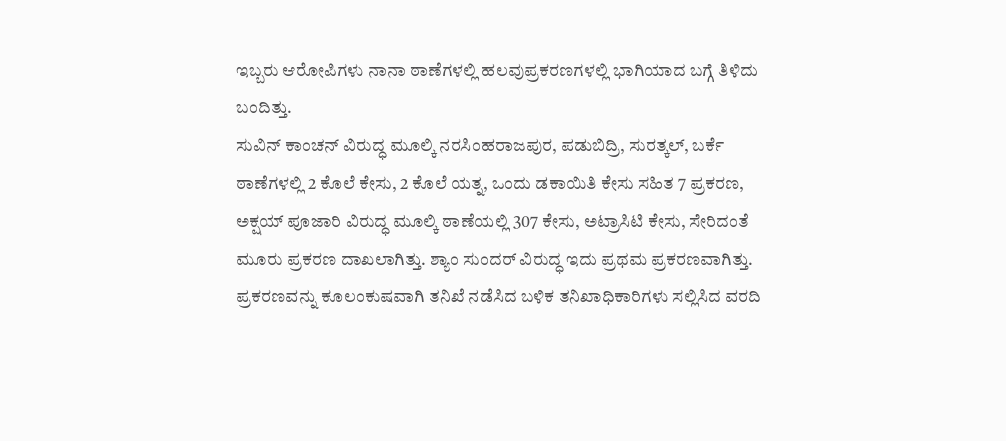ಇಬ್ಬರು ಆರೋಪಿಗಳು ನಾನಾ ಠಾಣೆಗಳಲ್ಲಿ ಹಲವುಪ್ರಕರಣಗಳಲ್ಲಿ ಭಾಗಿಯಾದ ಬಗ್ಗೆ ತಿಳಿದು ಬಂದಿತ್ತು.
ಸುವಿನ್ ಕಾಂಚನ್ ವಿರುದ್ಧ ಮೂಲ್ಕಿ ನರಸಿಂಹರಾಜಪುರ, ಪಡುಬಿದ್ರಿ, ಸುರತ್ಕಲ್, ಬರ್ಕೆ ಠಾಣೆಗಳಲ್ಲಿ 2 ಕೊಲೆ ಕೇಸು, 2 ಕೊಲೆ ಯತ್ನ, ಒಂದು ಡಕಾಯಿತಿ ಕೇಸು ಸಹಿತ 7 ಪ್ರಕರಣ, ಅಕ್ಷಯ್ ಪೂಜಾರಿ ವಿರುದ್ಧ ಮೂಲ್ಕಿ ಠಾಣೆಯಲ್ಲಿ 307 ಕೇಸು, ಅಟ್ರಾಸಿಟಿ ಕೇಸು, ಸೇರಿದಂತೆ ಮೂರು ಪ್ರಕರಣ ದಾಖಲಾಗಿತ್ತು. ಶ್ಯಾಂ ಸುಂದರ್ ವಿರುದ್ಧ ಇದು ಪ್ರಥಮ ಪ್ರಕರಣವಾಗಿತ್ತು.
ಪ್ರಕರಣವನ್ನು ಕೂಲಂಕುಷವಾಗಿ ತನಿಖೆ ನಡೆಸಿದ ಬಳಿಕ ತನಿಖಾಧಿಕಾರಿಗಳು ಸಲ್ಲಿಸಿದ ವರದಿ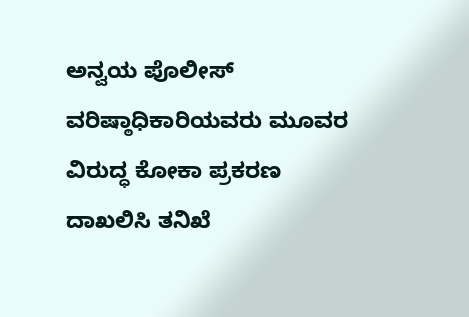ಅನ್ವಯ ಪೊಲೀಸ್ ವರಿಷ್ಠಾಧಿಕಾರಿಯವರು ಮೂವರ ವಿರುದ್ಧ ಕೋಕಾ ಪ್ರಕರಣ ದಾಖಲಿಸಿ ತನಿಖೆ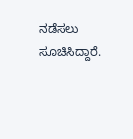ನಡೆಸಲು ಸೂಚಿಸಿದ್ದಾರೆ.